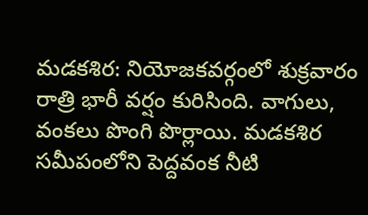మడకశిర: నియోజకవర్గంలో శుక్రవారం రాత్రి భారీ వర్షం కురిసింది. వాగులు, వంకలు పొంగి పొర్లాయి. మడకశిర సమీపంలోని పెద్దవంక నీటి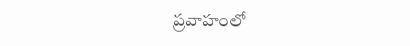ప్రవాహంలో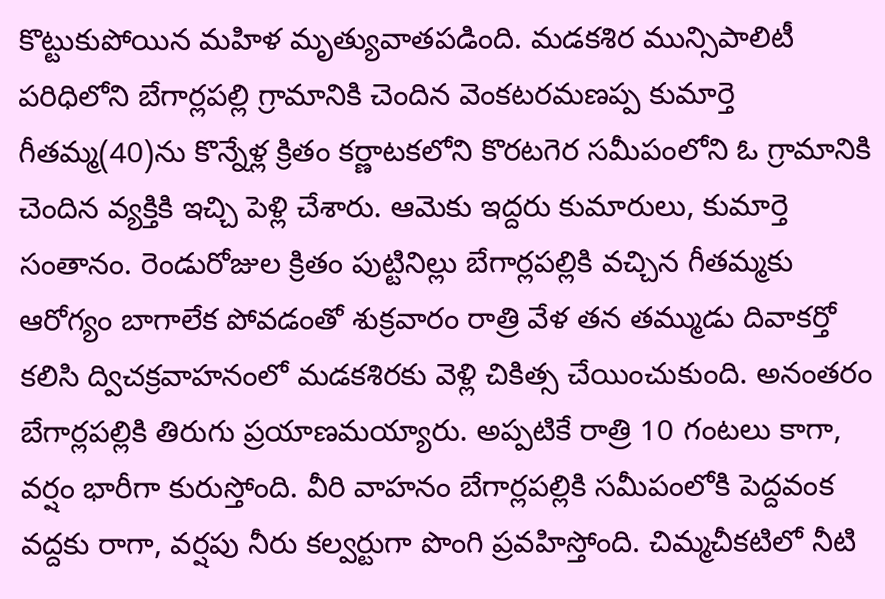కొట్టుకుపోయిన మహిళ మృత్యువాతపడింది. మడకశిర మున్సిపాలిటీ పరిధిలోని బేగార్లపల్లి గ్రామానికి చెందిన వెంకటరమణప్ప కుమార్తె గీతమ్మ(40)ను కొన్నేళ్ల క్రితం కర్ణాటకలోని కొరటగెర సమీపంలోని ఓ గ్రామానికి చెందిన వ్యక్తికి ఇచ్చి పెళ్లి చేశారు. ఆమెకు ఇద్దరు కుమారులు, కుమార్తె సంతానం. రెండురోజుల క్రితం పుట్టినిల్లు బేగార్లపల్లికి వచ్చిన గీతమ్మకు ఆరోగ్యం బాగాలేక పోవడంతో శుక్రవారం రాత్రి వేళ తన తమ్ముడు దివాకర్తో కలిసి ద్విచక్రవాహనంలో మడకశిరకు వెళ్లి చికిత్స చేయించుకుంది. అనంతరం బేగార్లపల్లికి తిరుగు ప్రయాణమయ్యారు. అప్పటికే రాత్రి 10 గంటలు కాగా, వర్షం భారీగా కురుస్తోంది. వీరి వాహనం బేగార్లపల్లికి సమీపంలోకి పెద్దవంక వద్దకు రాగా, వర్షపు నీరు కల్వర్టుగా పొంగి ప్రవహిస్తోంది. చిమ్మచీకటిలో నీటి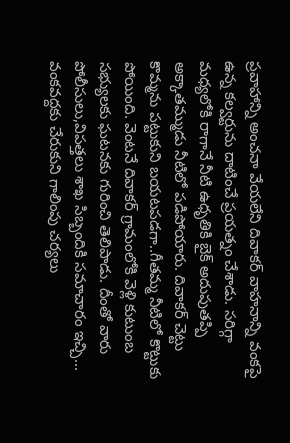ప్రవాహాన్ని అంచనా వేయలేని దివాకర్ వాహనాన్ని వంకపై ఉన్న కల్వర్టును దాటించే ప్రయత్నం చేశాడు. సరిగ్గా మధ్యలోకి రాగానే నీటి ఉధృతికి బైక్ అదుపుతప్పి అక్కాతమ్ముడు నీటిలో పడిపోయారు. దివాకర్ చెట్టు కొమ్మను పట్టుకుని బయటపడగా..గీతమ్మ నీటిలో కొట్టుకు పోయింది. వెంటనే దివాకర్ గ్రామంలోకి వెళ్లి కుటుంబ సభ్యులకు ఘటనకు గురించి తెలిపాడు. దీంతో వారు పోలీసులు,విపత్తలు శాఖ సిబ్బందికి సమాచారం ఇచ్చి... వంకవద్దకు చేరుకుని గాలింపు చర్యలు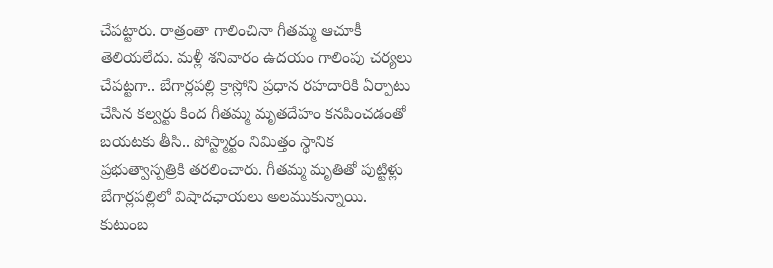చేపట్టారు. రాత్రంతా గాలించినా గీతమ్మ ఆచూకీ తెలియలేదు. మళ్లీ శనివారం ఉదయం గాలింపు చర్యలు చేపట్టగా.. బేగార్లపల్లి క్రాస్లోని ప్రధాన రహదారికి ఏర్పాటు చేసిన కల్వర్టు కింద గీతమ్మ మృతదేహం కనపించడంతో బయటకు తీసి.. పోస్ట్మార్టం నిమిత్తం స్థానిక ప్రభుత్వాస్పత్రికి తరలించారు. గీతమ్మ మృతితో పుట్టిళ్లు బేగార్లపల్లిలో విషాదఛాయలు అలముకున్నాయి. కుటుంబ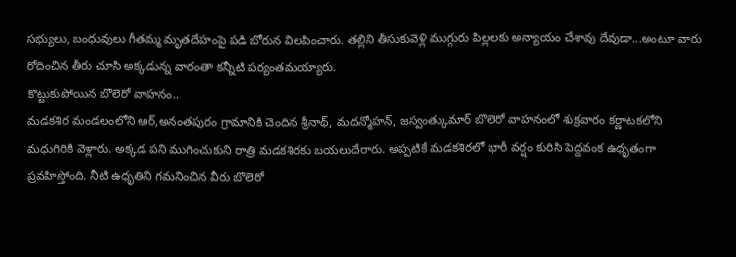సభ్యులు, బంధువులు గీతమ్మ మృతదేహంపై పడి బోరున విలపించారు. తల్లిని తీసుకువెళ్లి ముగ్గురు పిల్లలకు అన్యాయం చేశావు దేవుడా...అంటూ వారు రోదించిన తీరు చూసి అక్కడున్న వారంతా కన్నీటి పర్యంతమయ్యారు.
కొట్టుకుపోయిన బొలెరో వాహనం..
మడకశిర మండలంలోని ఆర్,అనంతపురం గ్రామానికి చెందిన శ్రీనాథ్, మదన్మోహన్, జస్వంత్కుమార్ బొలెరో వాహనంలో శుక్రవారం కర్ణాటకలోని మధుగిరికి వెళ్లారు. అక్కడ పని ముగించుకుని రాత్రి మడకశిరకు బయలుదేరారు. అప్పటికే మడకశిరలో భారీ వర్షం కురిసి పెద్దవంక ఉధృతంగా ప్రవహిస్తోంది. నీటి ఉధృతిని గమనించిన వీరు బొలెరో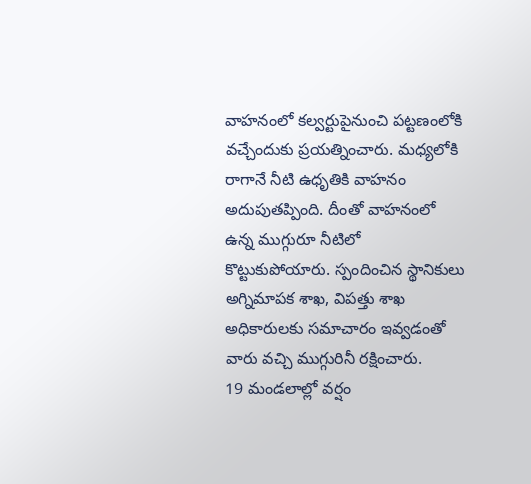వాహనంలో కల్వర్టుపైనుంచి పట్టణంలోకి వచ్చేందుకు ప్రయత్నించారు. మధ్యలోకి రాగానే నీటి ఉధృతికి వాహనం అదుపుతప్పింది. దీంతో వాహనంలో ఉన్న ముగ్గురూ నీటిలో కొట్టుకుపోయారు. స్పందించిన స్థానికులు అగ్నిమాపక శాఖ, విపత్తు శాఖ అధికారులకు సమాచారం ఇవ్వడంతో వారు వచ్చి ముగ్గురినీ రక్షించారు.
19 మండలాల్లో వర్షం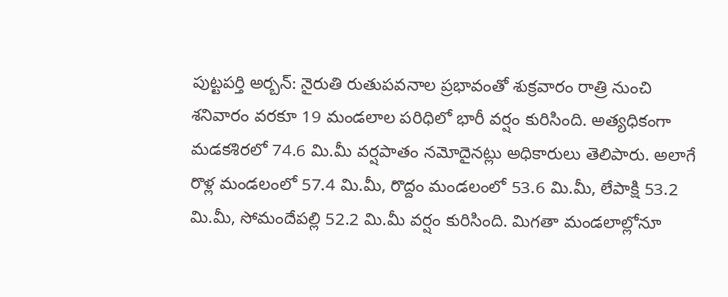పుట్టపర్తి అర్బన్: నైరుతి రుతుపవనాల ప్రభావంతో శుక్రవారం రాత్రి నుంచి శనివారం వరకూ 19 మండలాల పరిధిలో భారీ వర్షం కురిసింది. అత్యధికంగా మడకశిరలో 74.6 మి.మీ వర్షపాతం నమోదైనట్లు అధికారులు తెలిపారు. అలాగే రొళ్ల మండలంలో 57.4 మి.మీ, రొద్దం మండలంలో 53.6 మి.మీ, లేపాక్షి 53.2 మి.మీ, సోమందేపల్లి 52.2 మి.మీ వర్షం కురిసింది. మిగతా మండలాల్లోనూ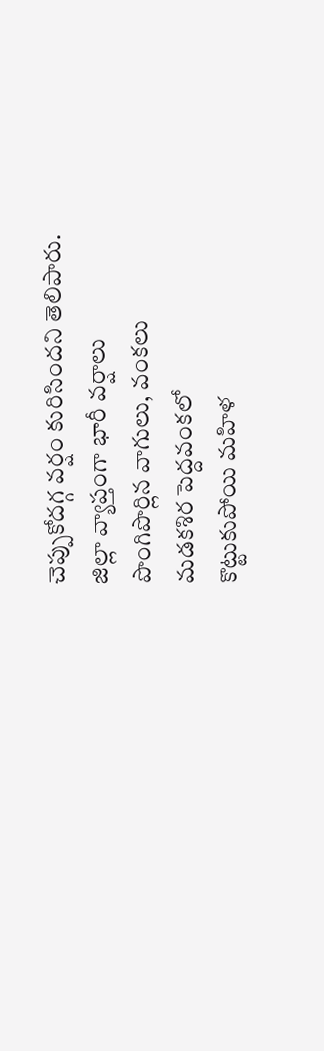చెప్పుకోదగ్గ వర్షం కురిసిందని తెలిపారు.
జిల్లా వ్యాప్తంగా భారీ వర్షాలు
పొంగిపొర్లిన వాగులు, వంకలు
మడకశిర పెద్దవంకలో
కొట్టుకుపోయి మహిళ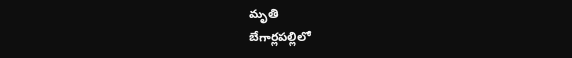మృతి
బేగార్లపల్లిలో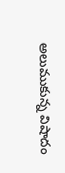అలుముకున్న విషాదం